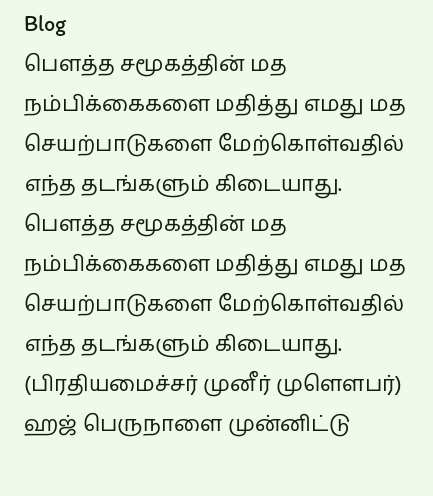Blog
பௌத்த சமூகத்தின் மத நம்பிக்கைகளை மதித்து எமது மத செயற்பாடுகளை மேற்கொள்வதில் எந்த தடங்களும் கிடையாது.
பௌத்த சமூகத்தின் மத நம்பிக்கைகளை மதித்து எமது மத செயற்பாடுகளை மேற்கொள்வதில் எந்த தடங்களும் கிடையாது.
(பிரதியமைச்சர் முனீர் முளௌபர்)
ஹஜ் பெருநாளை முன்னிட்டு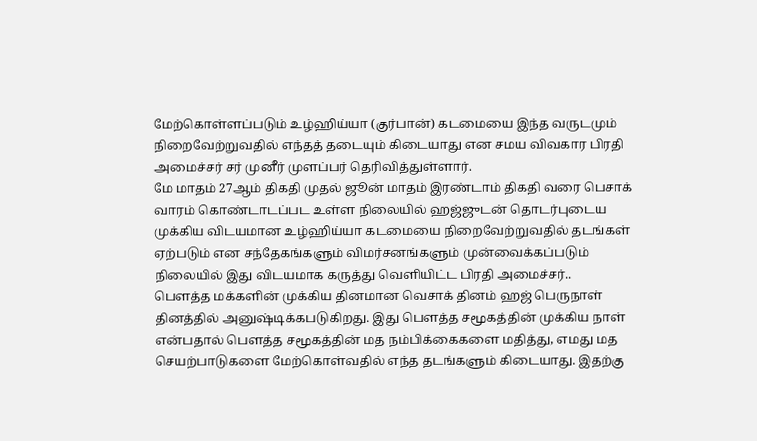மேற்கொள்ளப்படும் உழ்ஹிய்யா (குர்பான்) கடமையை இந்த வருடமும் நிறைவேற்றுவதில் எந்தத் தடையும் கிடையாது என சமய விவகார பிரதி அமைச்சர் சர் முனீர் முளப்பர் தெரிவித்துள்ளார்.
மே மாதம் 27ஆம் திகதி முதல் ஜூன் மாதம் இரண்டாம் திகதி வரை பெசாக் வாரம் கொண்டாடப்பட உள்ள நிலையில் ஹஜ்ஜுடன் தொடர்புடைய முக்கிய விடயமான உழ்ஹிய்யா கடமையை நிறைவேற்றுவதில் தடங்கள் ஏற்படும் என சந்தேகங்களும் விமர்சனங்களும் முன்வைக்கப்படும் நிலையில் இது விடயமாக கருத்து வெளியிட்ட பிரதி அமைச்சர்..
பௌத்த மக்களின் முக்கிய தினமான வெசாக் தினம் ஹஜ் பெருநாள் தினத்தில் அனுஷ்டிக்கபடுகிறது. இது பௌத்த சமூகத்தின் முக்கிய நாள் என்பதால் பௌத்த சமூகத்தின் மத நம்பிக்கைகளை மதித்து, எமது மத செயற்பாடுகளை மேற்கொள்வதில் எந்த தடங்களும் கிடையாது. இதற்கு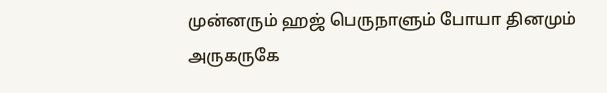முன்னரும் ஹஜ் பெருநாளும் போயா தினமும் அருகருகே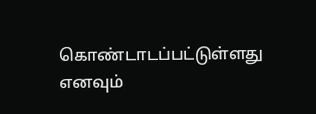கொண்டாடப்பட்டுள்ளது எனவும்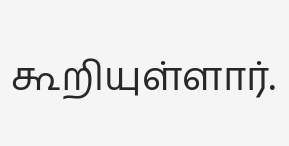கூறியுள்ளார்.